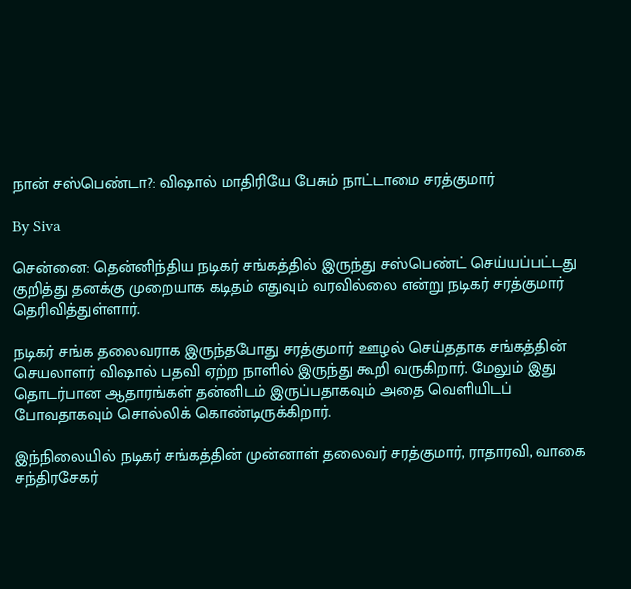நான் சஸ்பெண்டா?: விஷால் மாதிரியே பேசும் நாட்டாமை சரத்குமார்

By Siva

சென்னை: தென்னிந்திய நடிகர் சங்கத்தில் இருந்து சஸ்பெண்ட் செய்யப்பட்டது குறித்து தனக்கு முறையாக கடிதம் எதுவும் வரவில்லை என்று நடிகர் சரத்குமார் தெரிவித்துள்ளார்.

நடிகர் சங்க தலைவராக இருந்தபோது சரத்குமார் ஊழல் செய்ததாக சங்கத்தின் செயலாளர் விஷால் பதவி ஏற்ற நாளில் இருந்து கூறி வருகிறார். மேலும் இது தொடர்பான ஆதாரங்கள் தன்னிடம் இருப்பதாகவும் அதை வெளியிடப் போவதாகவும் சொல்லிக் கொண்டிருக்கிறார்.

இந்நிலையில் நடிகர் சங்கத்தின் முன்னாள் தலைவர் சரத்குமார், ராதாரவி, வாகை சந்திரசேகர்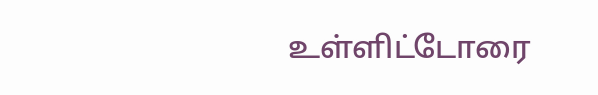உள்ளிட்டோரை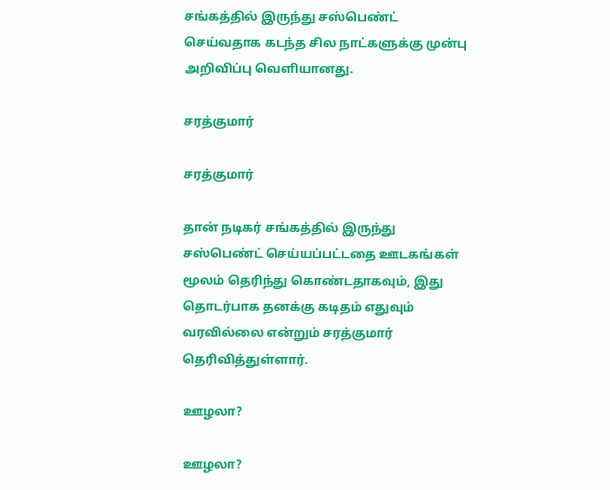சங்கத்தில் இருந்து சஸ்பெண்ட் செய்வதாக கடந்த சில நாட்களுக்கு முன்பு அறிவிப்பு வெளியானது.

சரத்குமார்

சரத்குமார்

தான் நடிகர் சங்கத்தில் இருந்து சஸ்பெண்ட் செய்யப்பட்டதை ஊடகங்கள் மூலம் தெரிந்து கொண்டதாகவும், இது தொடர்பாக தனக்கு கடிதம் எதுவும் வரவில்லை என்றும் சரத்குமார் தெரிவித்துள்ளார்.

ஊழலா?

ஊழலா?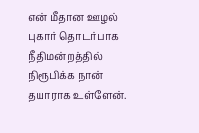என் மீதான ஊழல் புகார் தொடர்பாக நீதிமன்றத்தில் நிரூபிக்க நான் தயாராக உள்ளேன்.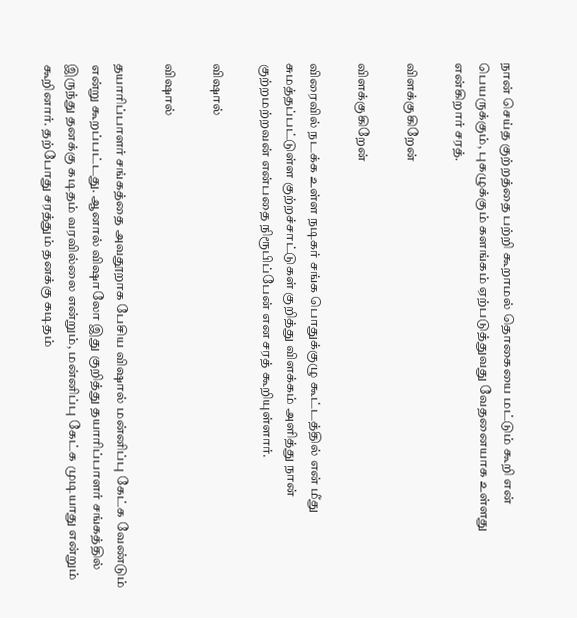நான் செய்த குற்றத்தை பற்றி கூறாமல் தொகையை மட்டும் கூறி என் பெயருக்கும், புகழுக்கும் களங்கம் ஏற்படுத்துவது வேதனையாக உள்ளது என்கிறார் சரத்.

விளக்குகிறேன்

விளக்குகிறேன்

விரைவில் நடக்க உள்ள நடிகர் சங்க பொதுக்குழு கூட்டத்தில் என் மீது சுமத்தப்பட்டுள்ள குற்றச்சாட்டுகள் குறித்து விளக்கம் அளித்து நான் குற்றமற்றவன் என்பதை நிரூபிப்பேன் என சரத் கூறியுள்ளார்.

விஷால்

விஷால்

தயாரிப்பாளர் சங்கத்தை அவதூறாக பேசிய விஷால் மன்னிப்பு கேட்க வேண்டும் என்று கூறப்பட்டது. ஆனால் விஷாலோ இது குறித்து தயாரிப்பாளர் சங்கத்தில் இருந்து தனக்கு கடிதம் வரவில்லை என்றும், மன்னிப்பு கேட்க முடியாது என்றும் கூறினார். தற்போது சரத்தும் தனக்கு கடிதம்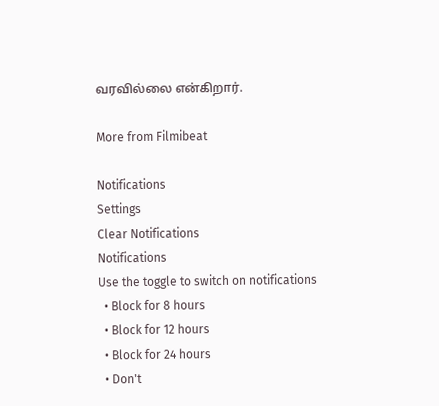வரவில்லை என்கிறார்.

More from Filmibeat

Notifications
Settings
Clear Notifications
Notifications
Use the toggle to switch on notifications
  • Block for 8 hours
  • Block for 12 hours
  • Block for 24 hours
  • Don't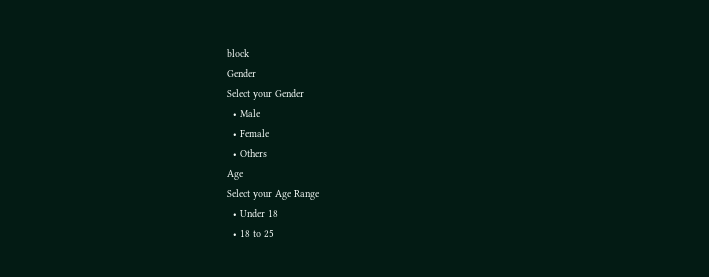block
Gender
Select your Gender
  • Male
  • Female
  • Others
Age
Select your Age Range
  • Under 18
  • 18 to 25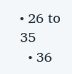• 26 to 35
  • 36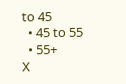to 45
  • 45 to 55
  • 55+
X